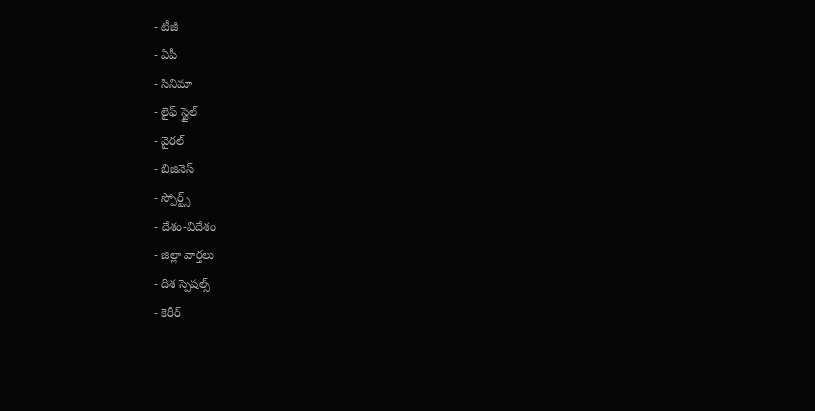- టీజీ
- ఏపీ
- సినిమా
- లైఫ్ స్టైల్
- వైరల్
- బిజినెస్
- స్పోర్ట్స్
- దేశం-విదేశం
- జిల్లా వార్తలు
- దిశ స్పెషల్స్
- కెరీర్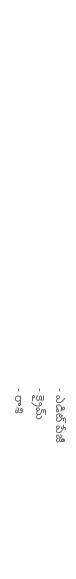- ఎడిట్ పేజీ
- క్రైమ్
- రాశి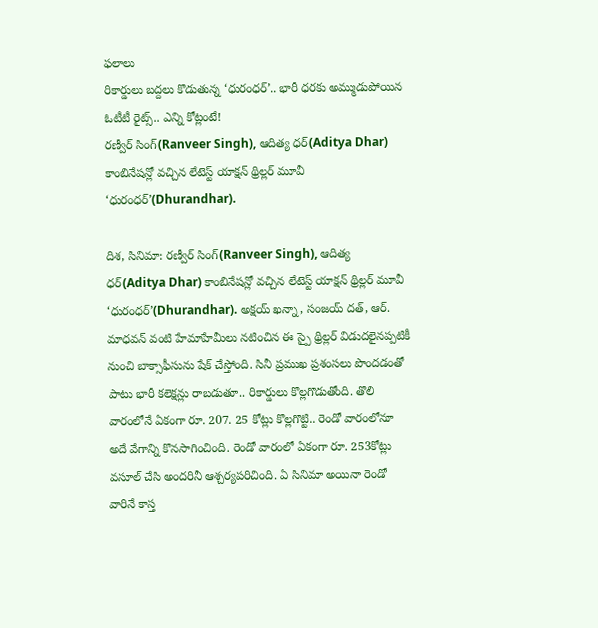ఫలాలు
రికార్డులు బద్దలు కొడుతున్న ‘ధురంధర్’.. భారీ ధరకు అమ్ముడుపోయిన ఓటీటీ రైట్స్.. ఎన్ని కోట్లంటే!
రణ్వీర్ సింగ్(Ranveer Singh), ఆదిత్య ధర్(Aditya Dhar) కాంబినేషన్లో వచ్చిన లేటెస్ట్ యాక్షన్ థ్రిల్లర్ మూవీ ‘ధురంధర్’(Dhurandhar).

దిశ, సినిమా: రణ్వీర్ సింగ్(Ranveer Singh), ఆదిత్య ధర్(Aditya Dhar) కాంబినేషన్లో వచ్చిన లేటెస్ట్ యాక్షన్ థ్రిల్లర్ మూవీ ‘ధురంధర్’(Dhurandhar). అక్షయ్ ఖన్నా, సంజయ్ దత్, ఆర్. మాధవన్ వంటి హేమాహేమీలు నటించిన ఈ స్పై థ్రిల్లర్ విడుదలైనప్పటికీ నుంచి బాక్సాఫీసును షేక్ చేస్తోంది. సినీ ప్రముఖ ప్రశంసలు పొందడంతో పాటు భారీ కలెక్షన్లు రాబడుతూ.. రికార్డులు కొల్లగొడుతోంది. తొలి వారంలోనే ఏకంగా రూ. 207. 25 కోట్లు కొల్లగొట్టి.. రెండో వారంలోనూ అదే వేగాన్ని కొనసాగించింది. రెండో వారంలో ఏకంగా రూ. 253కోట్లు వసూల్ చేసి అందరినీ ఆశ్చర్యపరిచింది. ఏ సినిమా అయినా రెండో వారినే కాస్త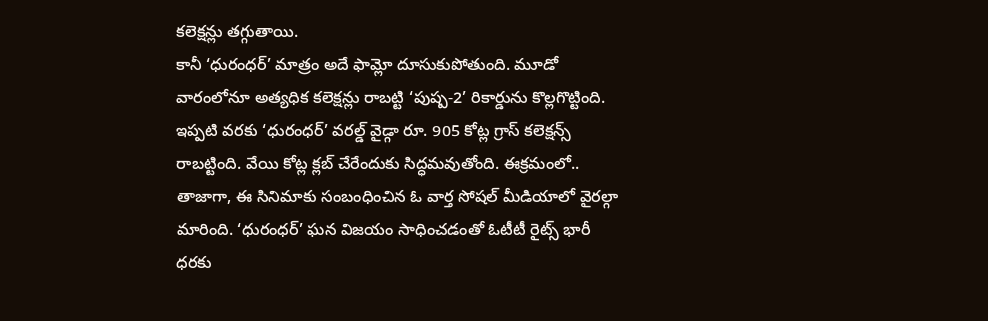కలెక్షన్లు తగ్గుతాయి.
కానీ ‘ధురంధర్’ మాత్రం అదే ఫామ్లో దూసుకుపోతుంది. మూడో వారంలోనూ అత్యధిక కలెక్షన్లు రాబట్టి ‘పుష్ప-2’ రికార్డును కొల్లగొట్టింది. ఇప్పటి వరకు ‘ధురంధర్’ వరల్డ్ వైడ్గా రూ. 905 కోట్ల గ్రాస్ కలెక్షన్స్ రాబట్టింది. వేయి కోట్ల క్లబ్ చేరేందుకు సిద్ధమవుతోంది. ఈక్రమంలో.. తాజాగా, ఈ సినిమాకు సంబంధించిన ఓ వార్త సోషల్ మీడియాలో వైరల్గా మారింది. ‘ధురంధర్’ ఘన విజయం సాధించడంతో ఓటీటీ రైట్స్ భారీ ధరకు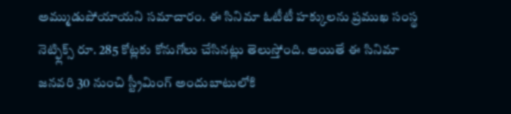అమ్ముడుపోయాయని సమాచారం. ఈ సినిమా ఓటీటీ హక్కులను ప్రముఖ సంస్థ నెట్ఫ్లిక్స్ రూ. 285 కోట్లకు కోనుగోలు చేసినట్లు తెలుస్తోంది. అయితే ఈ సినిమా జనవరి 30 నుంచి స్ట్రీమింగ్ అందుబాటులోకి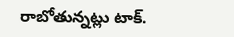రాబోతున్నట్లు టాక్.